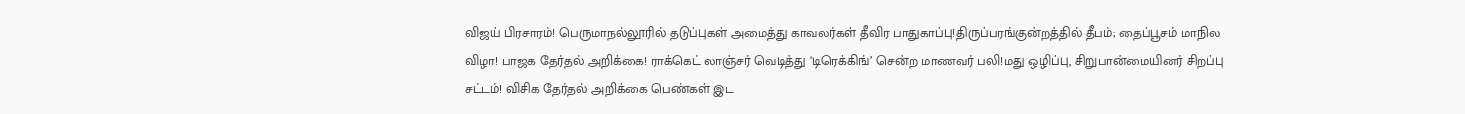விஜய் பிரசாரம்! பெருமாநல்லூரில் தடுப்புகள் அமைத்து காவலர்கள் தீவிர பாதுகாப்பு!திருப்பரங்குன்றத்தில் தீபம்; தைப்பூசம் மாநில விழா! பாஜக தேர்தல் அறிக்கை! ராக்கெட் லாஞ்சர் வெடித்து ‘டிரெக்கிங்’ சென்ற மாணவர் பலி!மது ஒழிப்பு, சிறுபான்மையினர் சிறப்பு சட்டம்! விசிக தேர்தல் அறிக்கை பெண்கள் இட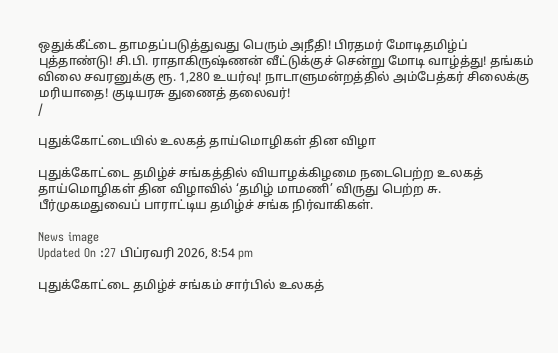ஒதுக்கீட்டை தாமதப்படுத்துவது பெரும் அநீதி! பிரதமர் மோடிதமிழ்ப் புத்தாண்டு! சி.பி. ராதாகிருஷ்ணன் வீட்டுக்குச் சென்று மோடி வாழ்த்து! தங்கம் விலை சவரனுக்கு ரூ. 1,280 உயர்வு! நாடாளுமன்றத்தில் அம்பேத்கர் சிலைக்கு மரியாதை! குடியரசு துணைத் தலைவர்!
/

புதுக்கோட்டையில் உலகத் தாய்மொழிகள் தின விழா

புதுக்கோட்டை தமிழ்ச் சங்கத்தில் வியாழக்கிழமை நடைபெற்ற உலகத் தாய்மொழிகள் தின விழாவில் ‘தமிழ் மாமணி’ விருது பெற்ற சு. பீர்முகமதுவைப் பாராட்டிய தமிழ்ச் சங்க நிர்வாகிகள்.

News image
Updated On :27 பிப்ரவரி 2026, 8:54 pm

புதுக்கோட்டை தமிழ்ச் சங்கம் சார்பில் உலகத்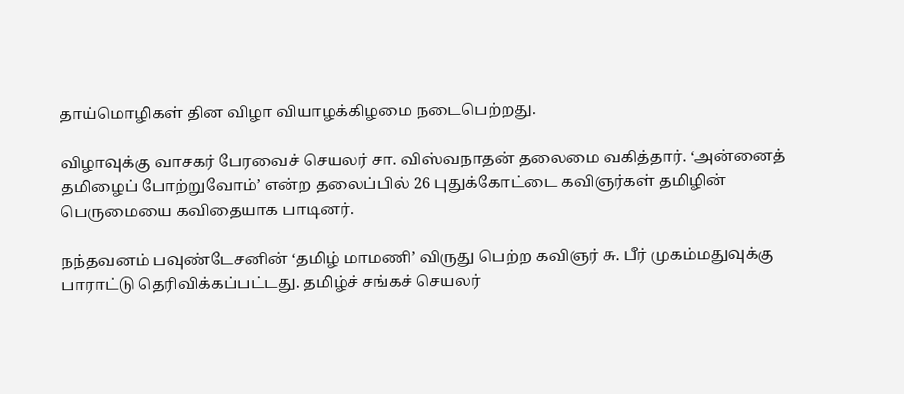தாய்மொழிகள் தின விழா வியாழக்கிழமை நடைபெற்றது.

விழாவுக்கு வாசகர் பேரவைச் செயலர் சா. விஸ்வநாதன் தலைமை வகித்தார். ‘அன்னைத் தமிழைப் போற்றுவோம்’ என்ற தலைப்பில் 26 புதுக்கோட்டை கவிஞர்கள் தமிழின் பெருமையை கவிதையாக பாடினர்.

நந்தவனம் பவுண்டேசனின் ‘தமிழ் மாமணி’ விருது பெற்ற கவிஞர் சு. பீர் முகம்மதுவுக்கு பாராட்டு தெரிவிக்கப்பட்டது. தமிழ்ச் சங்கச் செயலர்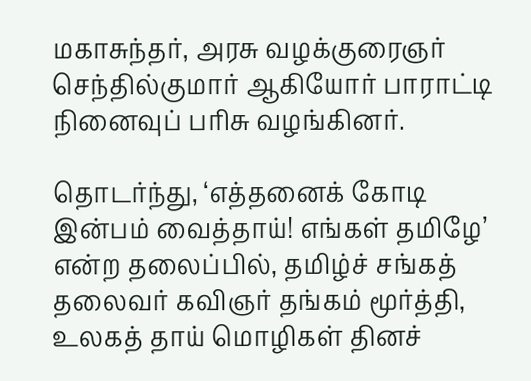மகாசுந்தர், அரசு வழக்குரைஞர் செந்தில்குமார் ஆகியோர் பாராட்டி நினைவுப் பரிசு வழங்கினர்.

தொடர்ந்து, ‘எத்தனைக் கோடி இன்பம் வைத்தாய்! எங்கள் தமிழே’ என்ற தலைப்பில், தமிழ்ச் சங்கத் தலைவர் கவிஞர் தங்கம் மூர்த்தி, உலகத் தாய் மொழிகள் தினச்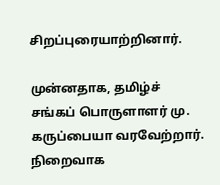சிறப்புரையாற்றினார்.

முன்னதாக, தமிழ்ச் சங்கப் பொருளாளர் மு. கருப்பையா வரவேற்றார். நிறைவாக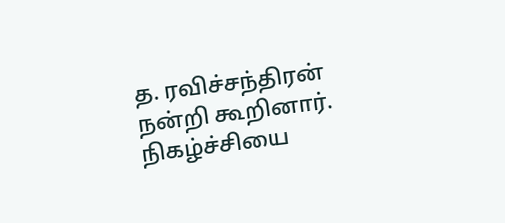த. ரவிச்சந்திரன் நன்றி கூறினார். நிகழ்ச்சியை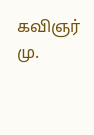கவிஞர் மு.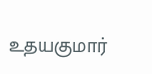உதயகுமார்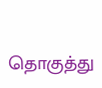தொகுத்து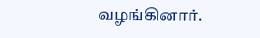வழங்கினார்.